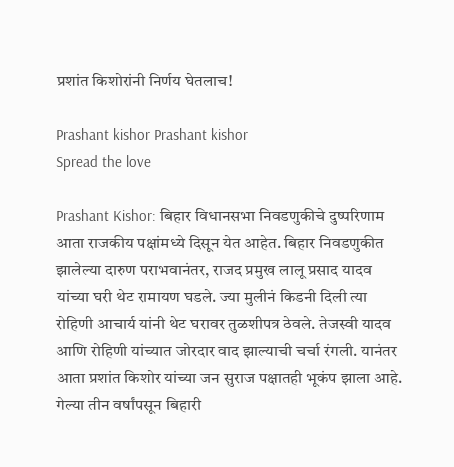प्रशांत किशोरांनी निर्णय घेतलाच!

Prashant kishor Prashant kishor
Spread the love

Prashant Kishor: बिहार विधानसभा निवडणुकीचे दुष्परिणाम आता राजकीय पक्षांमध्ये दिसून येत आहेत. बिहार निवडणुकीत झालेल्या दारुण पराभवानंतर, राजद प्रमुख लालू प्रसाद यादव यांच्या घरी थेट रामायण घडले. ज्या मुलीनं किडनी दिली त्या रोहिणी आचार्य यांनी थेट घरावर तुळशीपत्र ठेवले. तेजस्वी यादव आणि रोहिणी यांच्यात जोरदार वाद झाल्याची चर्चा रंगली. यानंतर आता प्रशांत किशोर यांच्या जन सुराज पक्षातही भूकंप झाला आहे. गेल्या तीन वर्षांपसून बिहारी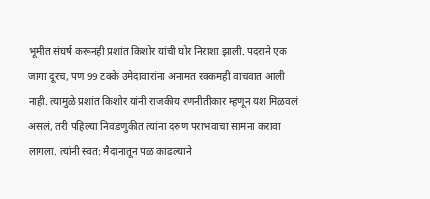भूमीत संघर्ष करूनही प्रशांत किशोर यांची घोर निराशा झाली. पदराने एक जागा दूरच, पण 99 टक्के उमेदावारांना अनामत रक्कमही वाचवात आली नाही. त्यामुळे प्रशांत किशोर यांनी राजकीय रणनीतीकार म्हणून यश मिळवलं असलं, तरी पहिल्या निवडणुकीत त्यांना दरुण पराभवाचा सामना करावा लागला. त्यांनी स्वत: मैदानातून पळ काढल्याने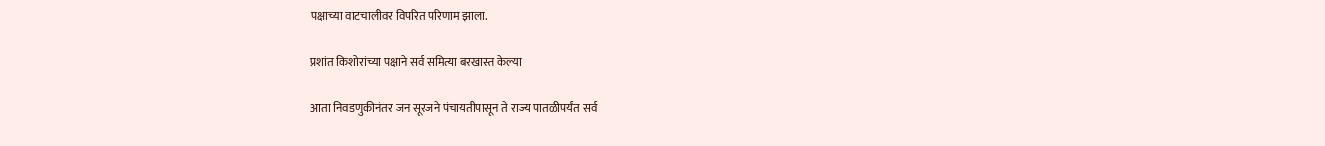पक्षाच्या वाटचालीवर विपरित परिणाम झाला.

प्रशांत किशोरांच्या पक्षाने सर्व समित्या बरखास्त केल्या

आता निवडणुकीनंतर जन सूरजने पंचायतीपासून ते राज्य पातळीपर्यंत सर्व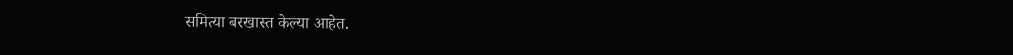समित्या बरखास्त केल्या आहेत.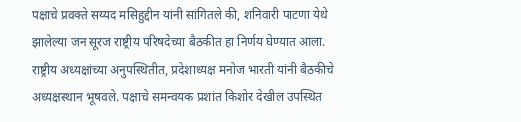पक्षाचे प्रवक्ते सय्यद मसिहुद्दीन यांनी सांगितले की, शनिवारी पाटणा येथे झालेल्या जन सूरज राष्ट्रीय परिषदेच्या बैठकीत हा निर्णय घेण्यात आला. राष्ट्रीय अध्यक्षांच्या अनुपस्थितीत, प्रदेशाध्यक्ष मनोज भारती यांनी बैठकीचे अध्यक्षस्थान भूषवले. पक्षाचे समन्वयक प्रशांत किशोर देखील उपस्थित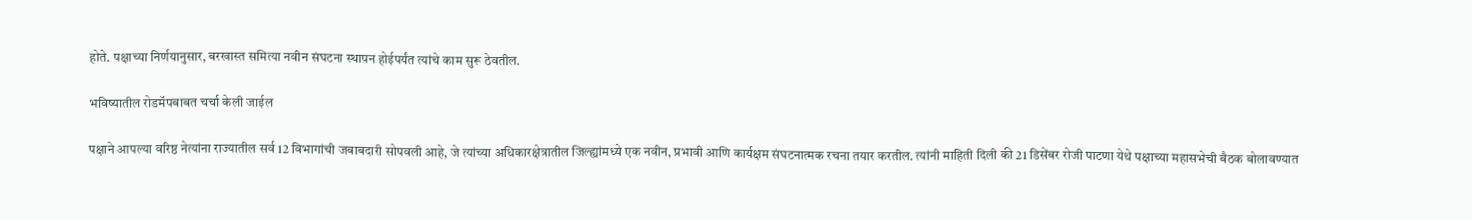होते. पक्षाच्या निर्णयानुसार, बरखास्त समित्या नवीन संघटना स्थापन होईपर्यंत त्यांचे काम सुरू ठेवतील.

भविष्यातील रोडमॅपबाबत चर्चा केली जाईल

पक्षाने आपल्या वरिष्ठ नेत्यांना राज्यातील सर्व 12 विभागांची जबाबदारी सोपवली आहे, जे त्यांच्या अधिकारक्षेत्रातील जिल्ह्यांमध्ये एक नवीन, प्रभावी आणि कार्यक्षम संघटनात्मक रचना तयार करतील. त्यांनी माहिती दिली की 21 डिसेंबर रोजी पाटणा येथे पक्षाच्या महासभेची बैठक बोलावण्यात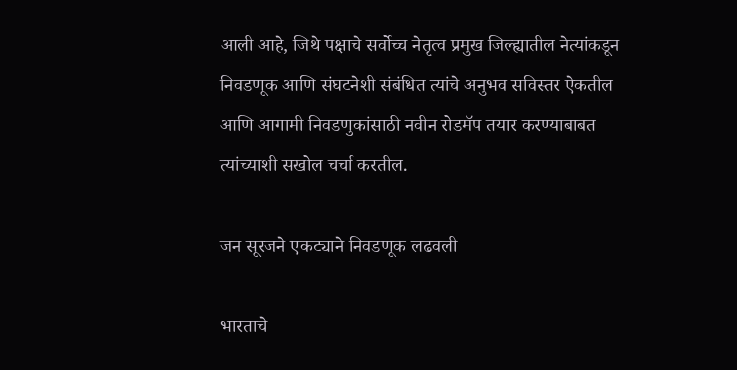आली आहे, जिथे पक्षाचे सर्वोच्च नेतृत्व प्रमुख जिल्ह्यातील नेत्यांकडून निवडणूक आणि संघटनेशी संबंधित त्यांचे अनुभव सविस्तर ऐकतील आणि आगामी निवडणुकांसाठी नवीन रोडमॅप तयार करण्याबाबत त्यांच्याशी सखोल चर्चा करतील.

जन सूरजने एकट्याने निवडणूक लढवली

भारताचे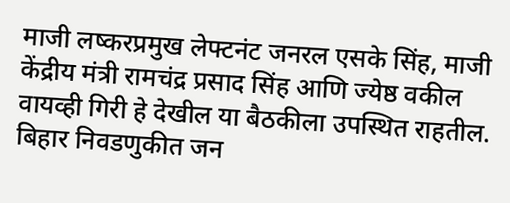माजी लष्करप्रमुख लेफ्टनंट जनरल एसके सिंह, माजी केंद्रीय मंत्री रामचंद्र प्रसाद सिंह आणि ज्येष्ठ वकील वायव्ही गिरी हे देखील या बैठकीला उपस्थित राहतील. बिहार निवडणुकीत जन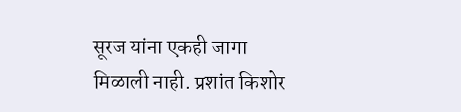सूरज यांना एकही जागा मिळाली नाही. प्रशांत किशोर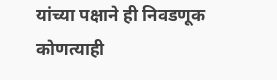यांच्या पक्षाने ही निवडणूक कोणत्याही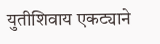युतीशिवाय एकट्याने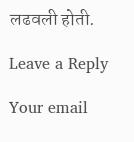लढवली होती.

Leave a Reply

Your email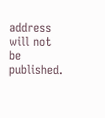address will not be published.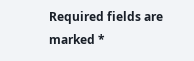Required fields are marked *